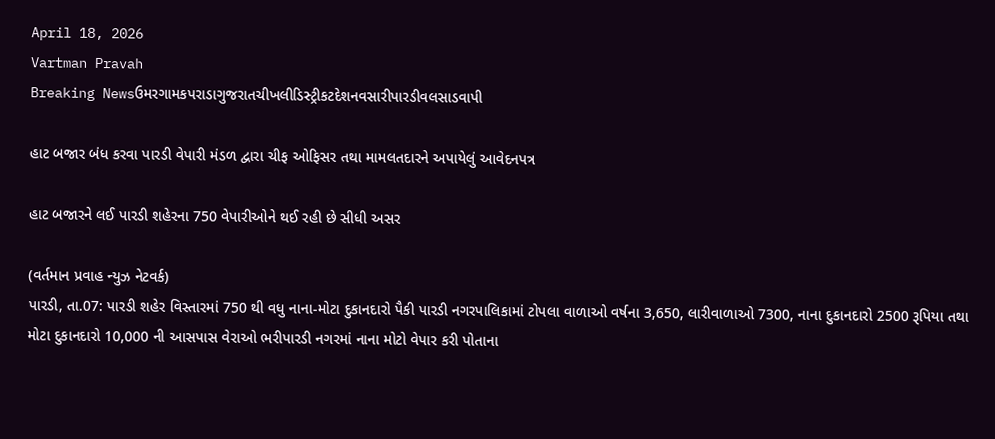April 18, 2026
Vartman Pravah
Breaking Newsઉમરગામકપરાડાગુજરાતચીખલીડિસ્ટ્રીકટદેશનવસારીપારડીવલસાડવાપી

હાટ બજાર બંધ કરવા પારડી વેપારી મંડળ દ્વારા ચીફ ઓફિસર તથા મામલતદારને અપાયેલું આવેદનપત્ર

હાટ બજારને લઈ પારડી શહેરના 750 વેપારીઓને થઈ રહી છે સીધી અસર

(વર્તમાન પ્રવાહ ન્‍યુઝ નેટવર્ક)
પારડી, તા.07: પારડી શહેર વિસ્‍તારમાં 750 થી વધુ નાના-મોટા દુકાનદારો પૈકી પારડી નગરપાલિકામાં ટોપલા વાળાઓ વર્ષના 3,650, લારીવાળાઓ 7300, નાના દુકાનદારો 2500 રૂપિયા તથા મોટા દુકાનદારો 10,000 ની આસપાસ વેરાઓ ભરીપારડી નગરમાં નાના મોટો વેપાર કરી પોતાના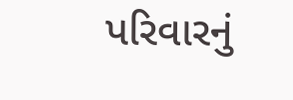પરિવારનું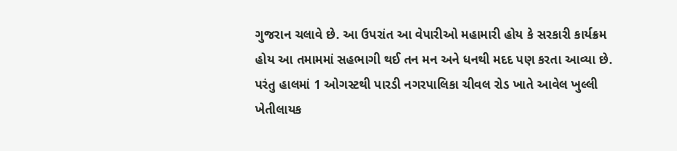ગુજરાન ચલાવે છે. આ ઉપરાંત આ વેપારીઓ મહામારી હોય કે સરકારી કાર્યક્રમ હોય આ તમામમાં સહભાગી થઈ તન મન અને ધનથી મદદ પણ કરતા આવ્‍યા છે.
પરંતુ હાલમાં 1 ઓગસ્‍ટથી પારડી નગરપાલિકા ચીવલ રોડ ખાતે આવેલ ખુલ્લી ખેતીલાયક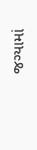જગ્‍યામાં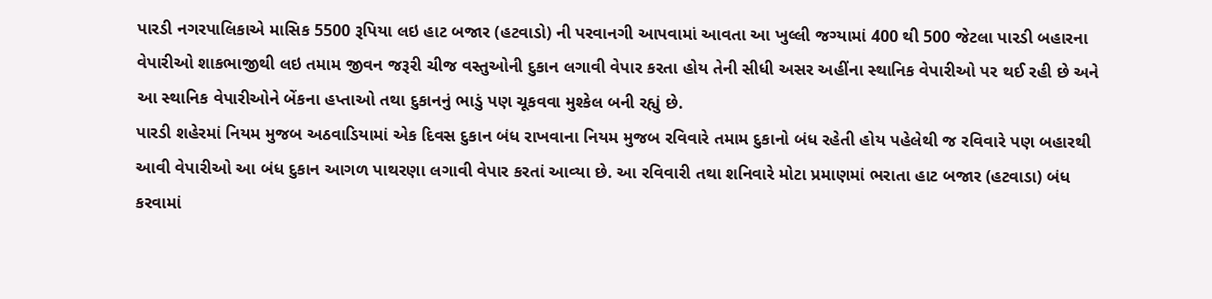પારડી નગરપાલિકાએ માસિક 5500 રૂપિયા લઇ હાટ બજાર (હટવાડો) ની પરવાનગી આપવામાં આવતા આ ખુલ્લી જગ્‍યામાં 400 થી 500 જેટલા પારડી બહારના વેપારીઓ શાકભાજીથી લઇ તમામ જીવન જરૂરી ચીજ વસ્‍તુઓની દુકાન લગાવી વેપાર કરતા હોય તેની સીધી અસર અહીંના સ્‍થાનિક વેપારીઓ પર થઈ રહી છે અને આ સ્‍થાનિક વેપારીઓને બેંકના હપ્તાઓ તથા દુકાનનું ભાડું પણ ચૂકવવા મુશ્‍કેલ બની રહ્યું છે.
પારડી શહેરમાં નિયમ મુજબ અઠવાડિયામાં એક દિવસ દુકાન બંધ રાખવાના નિયમ મુજબ રવિવારે તમામ દુકાનો બંધ રહેતી હોય પહેલેથી જ રવિવારે પણ બહારથી આવી વેપારીઓ આ બંધ દુકાન આગળ પાથરણા લગાવી વેપાર કરતાં આવ્‍યા છે. આ રવિવારી તથા શનિવારે મોટા પ્રમાણમાં ભરાતા હાટ બજાર (હટવાડા) બંધ કરવામાં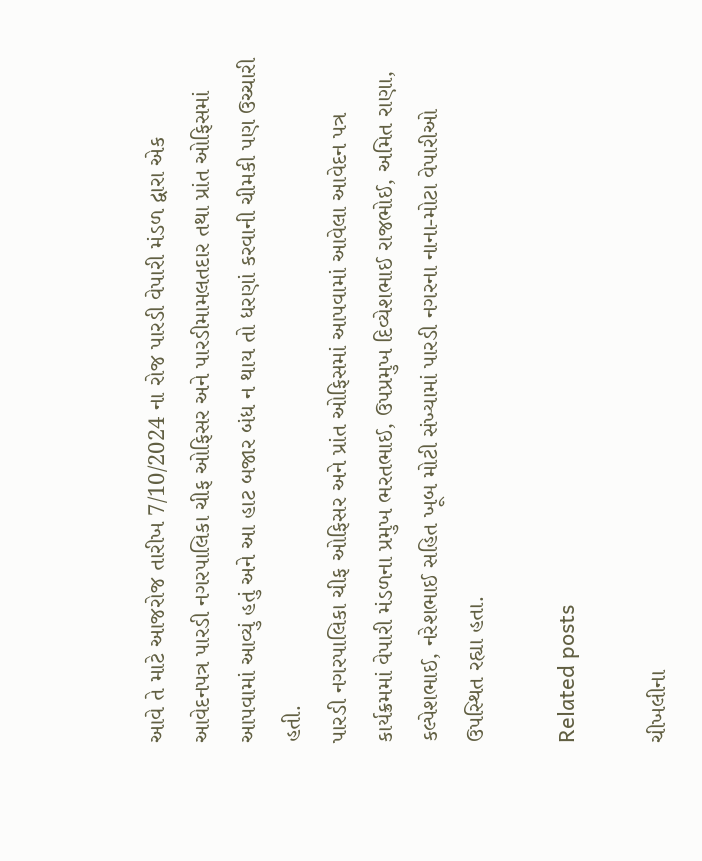આવે તે માટે આજરોજ તારીખ 7/10/2024 ના રોજ પારડી વેપારી મંડળ દ્વારા એક આવેદનપત્ર પારડી નગરપાલિકા ચીફ ઓફિસર અને પારડીમામલતદાર તથા પ્રાંત ઓફિસમાં આપવામાં આવ્‍યું હતું અને આ હાટ બજાર બંધ ન થાય તો ધરણાં કરવાની ચીમકી પણ ઉચ્‍ચારી હતી.
પારડી નગરપાલિકા ચીફ ઓફિસર અને પ્રાંત ઓફિસમાં આપવામાં આવેલા આવેદન પત્ર કાર્યક્રમમાં વેપારી મંડળના પ્રમુખ ભરતભાઈ, ઉપપ્રમુખ દિવ્‍યેશભાઈ રાજભોઈ, અમિત રાણા, કલ્‍પેશભાઈ, નરેશભાઈ સહિત ખૂબ મોટી સંખ્‍યામાં પારડી નગરના નાના-મોટા વેપારીઓ ઉપસ્‍થિત રહ્યા હતા.

Related posts

ચીખલીના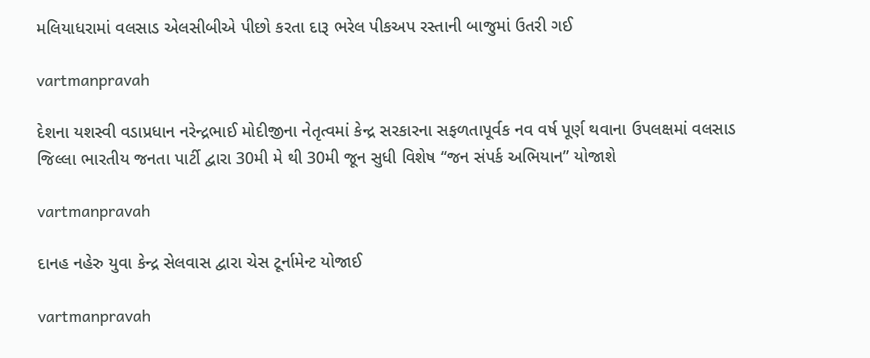મલિયાધરામાં વલસાડ એલસીબીએ પીછો કરતા દારૂ ભરેલ પીકઅપ રસ્‍તાની બાજુમાં ઉતરી ગઈ

vartmanpravah

દેશના યશસ્‍વી વડાપ્રધાન નરેન્‍દ્રભાઈ મોદીજીના નેતૃત્‍વમાં કેન્‍દ્ર સરકારના સફળતાપૂર્વક નવ વર્ષ પૂર્ણ થવાના ઉપલક્ષમાં વલસાડ જિલ્લા ભારતીય જનતા પાર્ટી દ્વારા 30મી મે થી 30મી જૂન સુધી વિશેષ ‘‘જન સંપર્ક અભિયાન” યોજાશે

vartmanpravah

દાનહ નહેરુ યુવા કેન્‍દ્ર સેલવાસ દ્વારા ચેસ ટૂર્નામેન્‍ટ યોજાઈ

vartmanpravah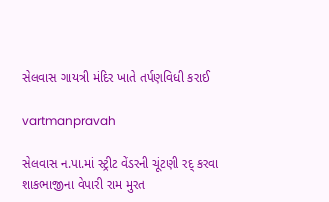સેલવાસ ગાયત્રી મંદિર ખાતે તર્પણવિધી કરાઈ

vartmanpravah

સેલવાસ ન.પા.માં સ્‍ટ્રીટ વેંડરની ચૂંટણી રદ્‌ કરવા શાકભાજીના વેપારી રામ મુરત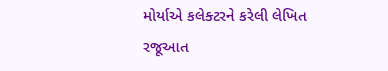મોર્યાએ કલેક્‍ટરને કરેલી લેખિત રજૂઆત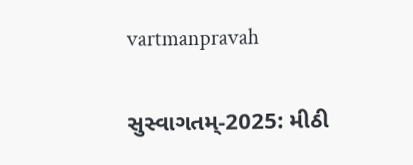vartmanpravah

સુસ્‍વાગતમ્‌-2025: મીઠી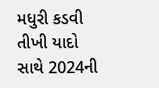મધુરી કડવી તીખી યાદો સાથે 2024ની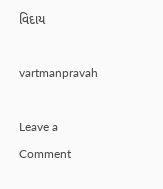વિદાય

vartmanpravah

Leave a Comment